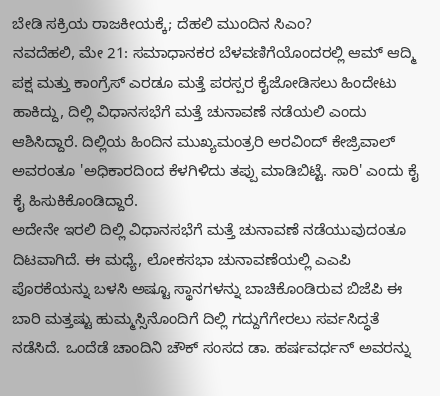ಬೇಡಿ ಸಕ್ರಿಯ ರಾಜಕೀಯಕ್ಕೆ; ದೆಹಲಿ ಮುಂದಿನ ಸಿಎಂ?
ನವದೆಹಲಿ, ಮೇ 21: ಸಮಾಧಾನಕರ ಬೆಳವಣಿಗೆಯೊಂದರಲ್ಲಿ ಆಮ್ ಆದ್ಮಿ ಪಕ್ಷ ಮತ್ತು ಕಾಂಗ್ರೆಸ್ ಎರಡೂ ಮತ್ತೆ ಪರಸ್ಪರ ಕೈಜೋಡಿಸಲು ಹಿಂದೇಟು ಹಾಕಿದ್ದು, ದಿಲ್ಲಿ ವಿಧಾನಸಭೆಗೆ ಮತ್ತೆ ಚುನಾವಣೆ ನಡೆಯಲಿ ಎಂದು ಆಶಿಸಿದ್ದಾರೆ. ದಿಲ್ಲಿಯ ಹಿಂದಿನ ಮುಖ್ಯಮಂತ್ರರಿ ಅರವಿಂದ್ ಕೇಜ್ರಿವಾಲ್ ಅವರಂತೂ 'ಅಧಿಕಾರದಿಂದ ಕೆಳಗಿಳಿದು ತಪ್ಪು ಮಾಡಿಬಿಟ್ಟೆ. ಸಾರಿ' ಎಂದು ಕೈ ಕೈ ಹಿಸುಕಿಕೊಂಡಿದ್ದಾರೆ.
ಅದೇನೇ ಇರಲಿ ದಿಲ್ಲಿ ವಿಧಾನಸಭೆಗೆ ಮತ್ತೆ ಚುನಾವಣೆ ನಡೆಯುವುದಂತೂ ದಿಟವಾಗಿದೆ. ಈ ಮಧ್ಯೆ, ಲೋಕಸಭಾ ಚುನಾವಣೆಯಲ್ಲಿ ಎಎಪಿ ಪೊರಕೆಯನ್ನು ಬಳಸಿ ಅಷ್ಟೂ ಸ್ಥಾನಗಳನ್ನು ಬಾಚಿಕೊಂಡಿರುವ ಬಿಜೆಪಿ ಈ ಬಾರಿ ಮತ್ತಷ್ಟು ಹುಮ್ಮಸ್ಸಿನೊಂದಿಗೆ ದಿಲ್ಲಿ ಗದ್ದುಗೆಗೇರಲು ಸರ್ವಸಿದ್ಧತೆ ನಡೆಸಿದೆ. ಒಂದೆಡೆ ಚಾಂದಿನಿ ಚೌಕ್ ಸಂಸದ ಡಾ. ಹರ್ಷವರ್ಧನ್ ಅವರನ್ನು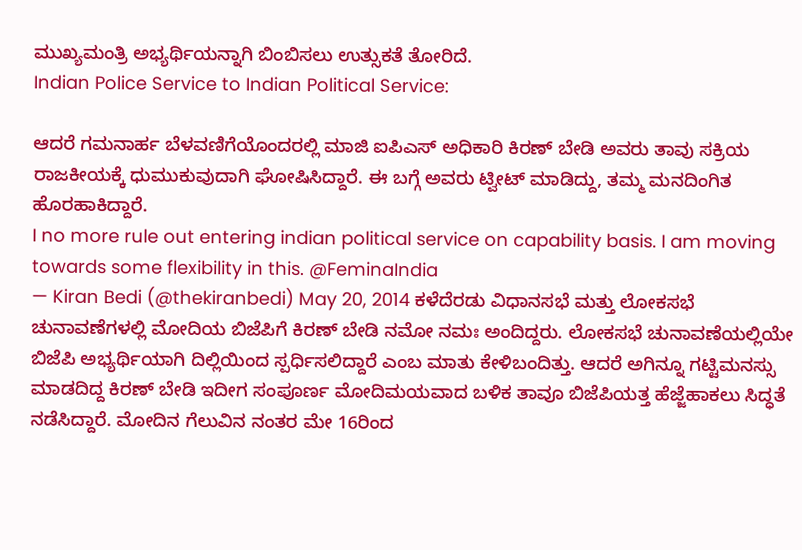ಮುಖ್ಯಮಂತ್ರಿ ಅಭ್ಯರ್ಥಿಯನ್ನಾಗಿ ಬಿಂಬಿಸಲು ಉತ್ಸುಕತೆ ತೋರಿದೆ.
Indian Police Service to Indian Political Service:

ಆದರೆ ಗಮನಾರ್ಹ ಬೆಳವಣಿಗೆಯೊಂದರಲ್ಲಿ ಮಾಜಿ ಐಪಿಎಸ್ ಅಧಿಕಾರಿ ಕಿರಣ್ ಬೇಡಿ ಅವರು ತಾವು ಸಕ್ರಿಯ ರಾಜಕೀಯಕ್ಕೆ ಧುಮುಕುವುದಾಗಿ ಘೋಷಿಸಿದ್ದಾರೆ. ಈ ಬಗ್ಗೆ ಅವರು ಟ್ವೀಟ್ ಮಾಡಿದ್ದು, ತಮ್ಮ ಮನದಿಂಗಿತ ಹೊರಹಾಕಿದ್ದಾರೆ.
I no more rule out entering indian political service on capability basis. I am moving towards some flexibility in this. @FeminaIndia
— Kiran Bedi (@thekiranbedi) May 20, 2014 ಕಳೆದೆರಡು ವಿಧಾನಸಭೆ ಮತ್ತು ಲೋಕಸಭೆ ಚುನಾವಣೆಗಳಲ್ಲಿ ಮೋದಿಯ ಬಿಜೆಪಿಗೆ ಕಿರಣ್ ಬೇಡಿ ನಮೋ ನಮಃ ಅಂದಿದ್ದರು. ಲೋಕಸಭೆ ಚುನಾವಣೆಯಲ್ಲಿಯೇ ಬಿಜೆಪಿ ಅಭ್ಯರ್ಥಿಯಾಗಿ ದಿಲ್ಲಿಯಿಂದ ಸ್ಪರ್ಧಿಸಲಿದ್ದಾರೆ ಎಂಬ ಮಾತು ಕೇಳಿಬಂದಿತ್ತು. ಆದರೆ ಅಗಿನ್ನೂ ಗಟ್ಟಿಮನಸ್ಸು ಮಾಡದಿದ್ದ ಕಿರಣ್ ಬೇಡಿ ಇದೀಗ ಸಂಪೂರ್ಣ ಮೋದಿಮಯವಾದ ಬಳಿಕ ತಾವೂ ಬಿಜೆಪಿಯತ್ತ ಹೆಜ್ಜೆಹಾಕಲು ಸಿದ್ಧತೆ ನಡೆಸಿದ್ದಾರೆ. ಮೋದಿನ ಗೆಲುವಿನ ನಂತರ ಮೇ 16ರಿಂದ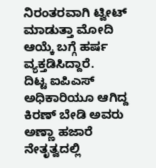ನಿರಂತರವಾಗಿ ಟ್ವೀಟ್ ಮಾಡುತ್ತಾ ಮೋದಿ ಆಯ್ಕೆ ಬಗ್ಗೆ ಹರ್ಷ ವ್ಯಕ್ತಡಿಸಿದ್ದಾರೆ.
ದಿಟ್ಟ ಐಪಿಎಸ್ ಅಧಿಕಾರಿಯೂ ಆಗಿದ್ದ ಕಿರಣ್ ಬೇಡಿ ಅವರು ಅಣ್ಣಾ ಹಜಾರೆ ನೇತೃತ್ವದಲ್ಲಿ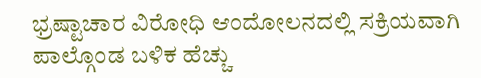ಭ್ರಷ್ಟಾಚಾರ ವಿರೋಧಿ ಆಂದೋಲನದಲ್ಲಿ ಸಕ್ರಿಯವಾಗಿ ಪಾಲ್ಗೊಂಡ ಬಳಿಕ ಹೆಚ್ಚು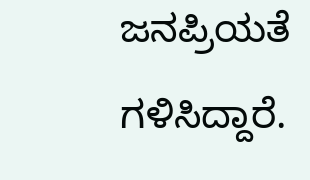ಜನಪ್ರಿಯತೆ ಗಳಿಸಿದ್ದಾರೆ.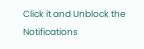Click it and Unblock the Notifications